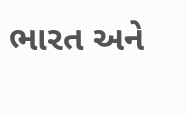ભારત અને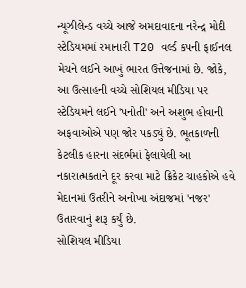ન્યૂઝીલેન્ડ વચ્ચે આજે અમદાવાદના નરેન્દ્ર મોદી સ્ટેડિયમમાં રમાનારી T20 વર્લ્ડ કપની ફાઈનલ મેચને લઈને આખું ભારત ઉત્તેજનામાં છે. જોકે, આ ઉત્સાહની વચ્ચે સોશિયલ મીડિયા પર સ્ટેડિયમને લઈને 'પનોતી' અને અશુભ હોવાની અફવાઓએ પણ જોર પકડ્યું છે. ભૂતકાળની કેટલીક હારના સંદર્ભમાં ફેલાયેલી આ નકારાત્મકતાને દૂર કરવા માટે ક્રિકેટ ચાહકોએ હવે મેદાનમાં ઉતરીને અનોખા અંદાજમાં 'નજર' ઉતારવાનું શરૂ કર્યું છે.
સોશિયલ મીડિયા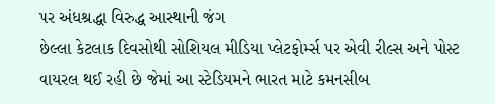પર અંધશ્રદ્ધા વિરુદ્ધ આસ્થાની જંગ
છેલ્લા કેટલાક દિવસોથી સોશિયલ મીડિયા પ્લેટફોર્મ્સ પર એવી રીલ્સ અને પોસ્ટ વાયરલ થઈ રહી છે જેમાં આ સ્ટેડિયમને ભારત માટે કમનસીબ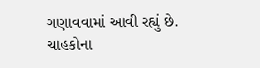ગણાવવામાં આવી રહ્યું છે. ચાહકોના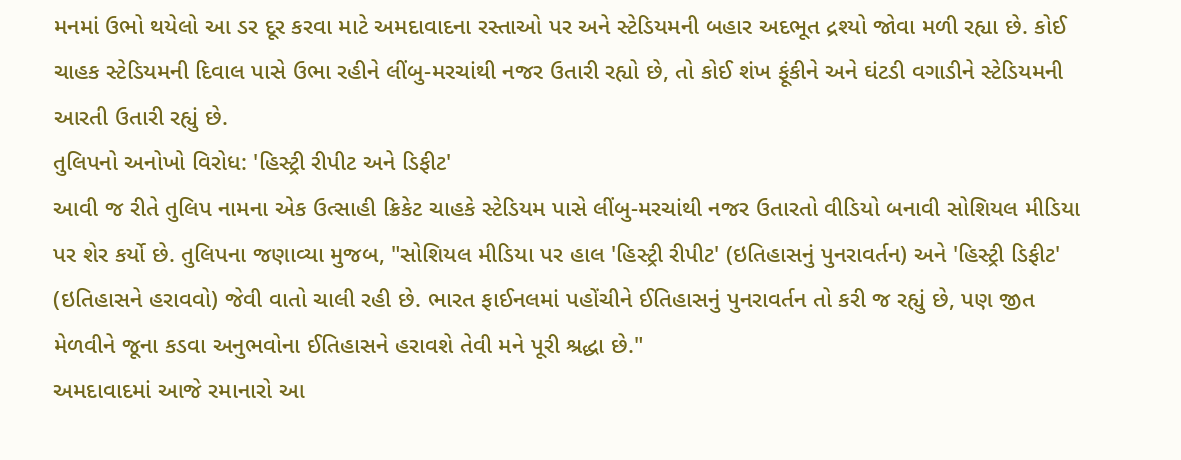મનમાં ઉભો થયેલો આ ડર દૂર કરવા માટે અમદાવાદના રસ્તાઓ પર અને સ્ટેડિયમની બહાર અદભૂત દ્રશ્યો જોવા મળી રહ્યા છે. કોઈ ચાહક સ્ટેડિયમની દિવાલ પાસે ઉભા રહીને લીંબુ-મરચાંથી નજર ઉતારી રહ્યો છે, તો કોઈ શંખ ફૂંકીને અને ઘંટડી વગાડીને સ્ટેડિયમની આરતી ઉતારી રહ્યું છે.
તુલિપનો અનોખો વિરોધ: 'હિસ્ટ્રી રીપીટ અને ડિફીટ'
આવી જ રીતે તુલિપ નામના એક ઉત્સાહી ક્રિકેટ ચાહકે સ્ટેડિયમ પાસે લીંબુ-મરચાંથી નજર ઉતારતો વીડિયો બનાવી સોશિયલ મીડિયા પર શેર કર્યો છે. તુલિપના જણાવ્યા મુજબ, "સોશિયલ મીડિયા પર હાલ 'હિસ્ટ્રી રીપીટ' (ઇતિહાસનું પુનરાવર્તન) અને 'હિસ્ટ્રી ડિફીટ' (ઇતિહાસને હરાવવો) જેવી વાતો ચાલી રહી છે. ભારત ફાઈનલમાં પહોંચીને ઈતિહાસનું પુનરાવર્તન તો કરી જ રહ્યું છે, પણ જીત મેળવીને જૂના કડવા અનુભવોના ઈતિહાસને હરાવશે તેવી મને પૂરી શ્રદ્ધા છે."
અમદાવાદમાં આજે રમાનારો આ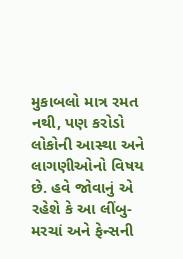મુકાબલો માત્ર રમત નથી, પણ કરોડો લોકોની આસ્થા અને લાગણીઓનો વિષય છે. હવે જોવાનું એ રહેશે કે આ લીંબુ-મરચાં અને ફેન્સની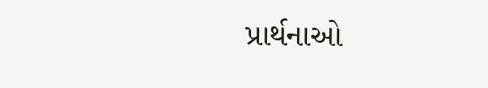પ્રાર્થનાઓ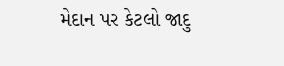મેદાન પર કેટલો જાદુ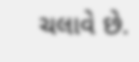ચલાવે છે.